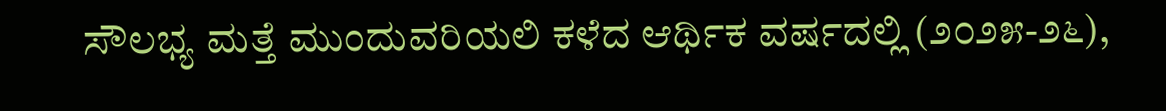ಸೌಲಭ್ಯ ಮತ್ತೆ ಮುಂದುವರಿಯಲಿ ಕಳೆದ ಆರ್ಥಿಕ ವರ್ಷದಲ್ಲಿ (೨೦೨೫-೨೬),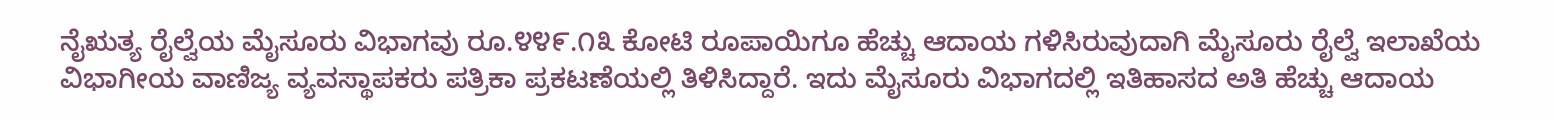ನೈಋತ್ಯ ರೈಲ್ವೆಯ ಮೈಸೂರು ವಿಭಾಗವು ರೂ.೪೪೯.೧೩ ಕೋಟಿ ರೂಪಾಯಿಗೂ ಹೆಚ್ಚು ಆದಾಯ ಗಳಿಸಿರುವುದಾಗಿ ಮೈಸೂರು ರೈಲ್ವೆ ಇಲಾಖೆಯ ವಿಭಾಗೀಯ ವಾಣಿಜ್ಯ ವ್ಯವಸ್ಥಾಪಕರು ಪತ್ರಿಕಾ ಪ್ರಕಟಣೆಯಲ್ಲಿ ತಿಳಿಸಿದ್ದಾರೆ. ಇದು ಮೈಸೂರು ವಿಭಾಗದಲ್ಲಿ ಇತಿಹಾಸದ ಅತಿ ಹೆಚ್ಚು ಆದಾಯ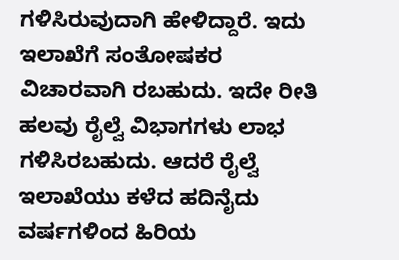ಗಳಿಸಿರುವುದಾಗಿ ಹೇಳಿದ್ದಾರೆ. ಇದು ಇಲಾಖೆಗೆ ಸಂತೋಷಕರ ವಿಚಾರವಾಗಿ ರಬಹುದು. ಇದೇ ರೀತಿ ಹಲವು ರೈಲ್ವೆ ವಿಭಾಗಗಳು ಲಾಭ ಗಳಿಸಿರಬಹುದು. ಆದರೆ ರೈಲ್ವೆ ಇಲಾಖೆಯು ಕಳೆದ ಹದಿನೈದು ವರ್ಷಗಳಿಂದ ಹಿರಿಯ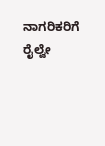ನಾಗರಿಕರಿಗೆ ರೈಲ್ವೇ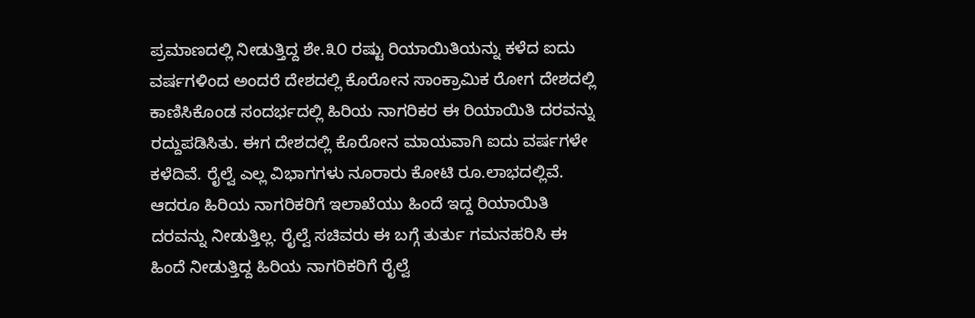ಪ್ರಮಾಣದಲ್ಲಿ ನೀಡುತ್ತಿದ್ದ ಶೇ.೩೦ ರಷ್ಟು ರಿಯಾಯಿತಿಯನ್ನು ಕಳೆದ ಐದು ವರ್ಷಗಳಿಂದ ಅಂದರೆ ದೇಶದಲ್ಲಿ ಕೊರೋನ ಸಾಂಕ್ರಾಮಿಕ ರೋಗ ದೇಶದಲ್ಲಿ ಕಾಣಿಸಿಕೊಂಡ ಸಂದರ್ಭದಲ್ಲಿ ಹಿರಿಯ ನಾಗರಿಕರ ಈ ರಿಯಾಯಿತಿ ದರವನ್ನು ರದ್ದುಪಡಿಸಿತು. ಈಗ ದೇಶದಲ್ಲಿ ಕೊರೋನ ಮಾಯವಾಗಿ ಐದು ವರ್ಷಗಳೇ ಕಳೆದಿವೆ. ರೈಲ್ವೆ ಎಲ್ಲ ವಿಭಾಗಗಳು ನೂರಾರು ಕೋಟಿ ರೂ.ಲಾಭದಲ್ಲಿವೆ. ಆದರೂ ಹಿರಿಯ ನಾಗರಿಕರಿಗೆ ಇಲಾಖೆಯು ಹಿಂದೆ ಇದ್ದ ರಿಯಾಯಿತಿ ದರವನ್ನು ನೀಡುತ್ತಿಲ್ಲ. ರೈಲ್ವೆ ಸಚಿವರು ಈ ಬಗ್ಗೆ ತುರ್ತು ಗಮನಹರಿಸಿ ಈ ಹಿಂದೆ ನೀಡುತ್ತಿದ್ದ ಹಿರಿಯ ನಾಗರಿಕರಿಗೆ ರೈಲ್ವೆ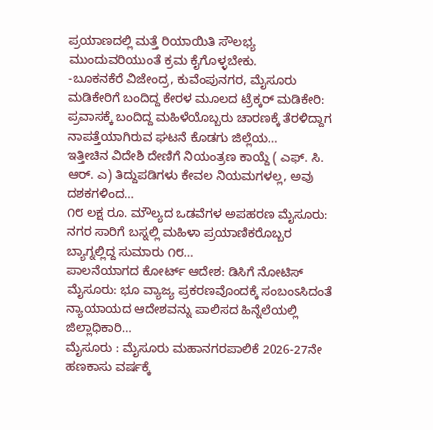ಪ್ರಯಾಣದಲ್ಲಿ ಮತ್ತೆ ರಿಯಾಯಿತಿ ಸೌಲಭ್ಯ ಮುಂದುವರಿಯುಂತೆ ಕ್ರಮ ಕೈಗೊಳ್ಳಬೇಕು.
-ಬೂಕನಕೆರೆ ವಿಜೇಂದ್ರ, ಕುವೆಂಪುನಗರ, ಮೈಸೂರು
ಮಡಿಕೇರಿಗೆ ಬಂದಿದ್ದ ಕೇರಳ ಮೂಲದ ಟ್ರೆಕ್ಕರ್ ಮಡಿಕೇರಿ: ಪ್ರವಾಸಕ್ಕೆ ಬಂದಿದ್ದ ಮಹಿಳೆಯೊಬ್ಬರು ಚಾರಣಕ್ಕೆ ತೆರಳಿದ್ದಾಗ ನಾಪತ್ತೆಯಾಗಿರುವ ಘಟನೆ ಕೊಡಗು ಜಿಲ್ಲೆಯ…
ಇತ್ತೀಚಿನ ವಿದೇಶಿ ದೇಣಿಗೆ ನಿಯಂತ್ರಣ ಕಾಯ್ದೆ ( ಎಫ್. ಸಿ. ಆರ್. ಎ) ತಿದ್ದುಪಡಿಗಳು ಕೇವಲ ನಿಯಮಗಳಲ್ಲ, ಅವು ದಶಕಗಳಿಂದ…
೧೮ ಲಕ್ಷ ರೂ. ಮೌಲ್ಯದ ಒಡವೆಗಳ ಅಪಹರಣ ಮೈಸೂರು: ನಗರ ಸಾರಿಗೆ ಬಸ್ನಲ್ಲಿ ಮಹಿಳಾ ಪ್ರಯಾಣಿಕರೊಬ್ಬರ ಬ್ಯಾಗ್ನಲ್ಲಿದ್ದ ಸುಮಾರು ೧೮…
ಪಾಲನೆಯಾಗದ ಕೋರ್ಟ್ ಆದೇಶ: ಡಿಸಿಗೆ ನೋಟಿಸ್ ಮೈಸೂರು: ಭೂ ವ್ಯಾಜ್ಯ ಪ್ರಕರಣವೊಂದಕ್ಕೆ ಸಂಬಂಽಸಿದಂತೆ ನ್ಯಾಯಾಯದ ಆದೇಶವನ್ನು ಪಾಲಿಸದ ಹಿನ್ನೆಲೆಯಲ್ಲಿ ಜಿಲ್ಲಾಧಿಕಾರಿ…
ಮೈಸೂರು : ಮೈಸೂರು ಮಹಾನಗರಪಾಲಿಕೆ 2026-27ನೇ ಹಣಕಾಸು ವರ್ಷಕ್ಕೆ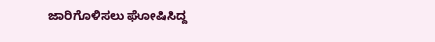ಜಾರಿಗೊಳಿಸಲು ಘೋಷಿಸಿದ್ದ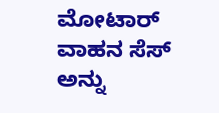ಮೋಟಾರ್ ವಾಹನ ಸೆಸ್ ಅನ್ನು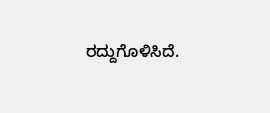ರದ್ದುಗೊಳಿಸಿದೆ.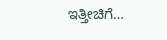ಇತ್ತೀಚಿಗೆ…